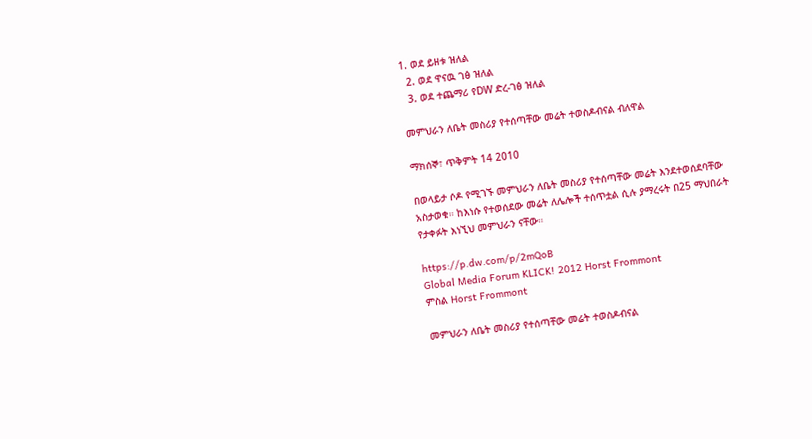1. ወደ ይዘቱ ዝለል
  2. ወደ ዋናዉ ገፅ ዝለል
  3. ወደ ተጨማሪ የDW ድረ-ገፅ ዝለል

መምህራን ለቤት መስሪያ የተሰጣቸው መሬት ተወስዶብናል ብለዋል

ማክሰኞ፣ ጥቅምት 14 2010

በወላይታ ሶዶ የሚገኙ መምህራን ለቤት መስሪያ የተሰጣቸው መሬት እንደተወሰደባቸው አስታወቁ። ከእነሱ የተወሰደው መሬት ለሌሎች ተሰጥቷል ሲሉ ያማረሩት በ25 ማህበራት የታቀፉት እነኚህ መምህራን ናቸው።

https://p.dw.com/p/2mQoB
Global Media Forum KLICK! 2012 Horst Frommont
ምስል Horst Frommont

መምህራን ለቤት መስሪያ የተሰጣቸው መሬት ተወስዶብናል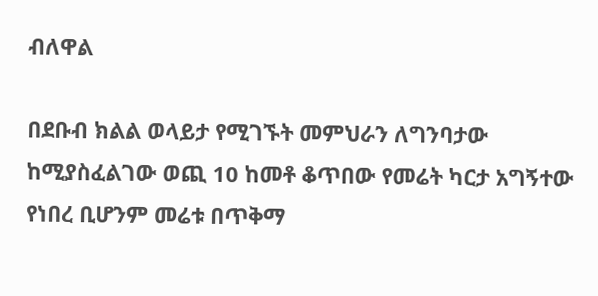ብለዋል

በደቡብ ክልል ወላይታ የሚገኙት መምህራን ለግንባታው ከሚያስፈልገው ወጪ 10 ከመቶ ቆጥበው የመሬት ካርታ አግኝተው የነበረ ቢሆንም መሬቱ በጥቅማ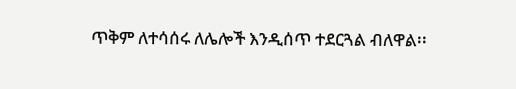ጥቅም ለተሳሰሩ ለሌሎች እንዲሰጥ ተደርጓል ብለዋል፡፡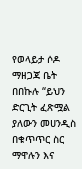የወላይታ ሶዶ ማዘጋጃ ቤት በበኩሉ “ይህን ድርጊት ፈጽሟል ያለውን መሀንዲስ በቁጥጥር ስር ማዋሉን እና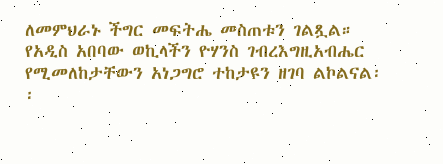ለመምህራኑ ችግር መፍትሔ መስጠቱን ገልጿል። የአዲስ አበባው ወኪላችን ዮሃንስ ገብረእግዚአብሔር የሚመለከታቸውን አነጋግሮ ተከታዩን ዘገባ ልኮልናል፡፡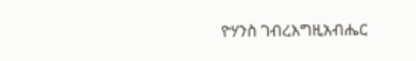ዮሃንስ ገብረእግዚአብሔር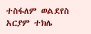ተስፋለም ወልደየስ
አርያም ተክሌ